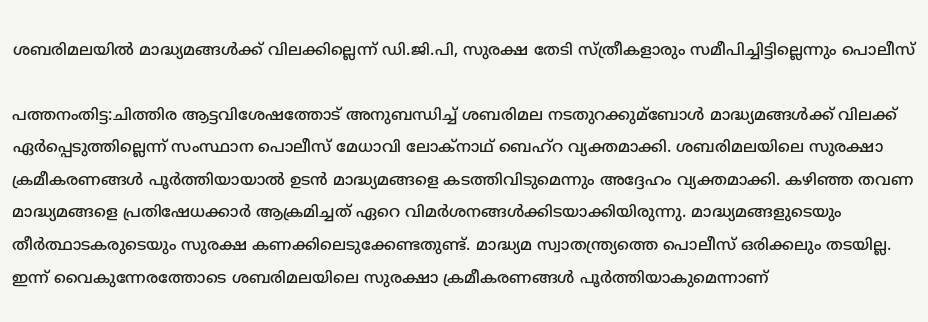ശബരിമലയില്‍ മാദ്ധ്യമങ്ങള്‍ക്ക് വിലക്കില്ലെന്ന് ഡി.ജി.പി, സുരക്ഷ തേടി സ്ത്രീകളാരും സമീപിച്ചിട്ടില്ലെന്നും പൊലീസ്

പത്തനംതിട്ട:ചിത്തിര ആട്ടവിശേഷത്തോട് അനുബന്ധിച്ച്‌ ശബരിമല നടതുറക്കുമ്ബോള്‍ മാദ്ധ്യമങ്ങള്‍ക്ക് വിലക്ക് ഏര്‍പ്പെടുത്തില്ലെന്ന് സംസ്ഥാന പൊലീസ് മേധാവി ലോക്‌നാഥ് ബെഹ്‌റ വ്യക്തമാക്കി. ശബരിമലയിലെ സുരക്ഷാ ക്രമീകരണങ്ങള്‍ പൂര്‍ത്തിയായാല്‍ ഉടന്‍ മാദ്ധ്യമങ്ങളെ കടത്തിവിടുമെന്നും അദ്ദേഹം വ്യക്തമാക്കി. കഴിഞ്ഞ തവണ മാദ്ധ്യമങ്ങളെ പ്രതിഷേധക്കാര്‍ ആക്രമിച്ചത് ഏറെ വിമര്‍ശനങ്ങള്‍ക്കിടയാക്കിയിരുന്നു. മാദ്ധ്യമങ്ങളുടെയും തീര്‍ത്ഥാടകരുടെയും സുരക്ഷ കണക്കിലെടുക്കേണ്ടതുണ്ട്. മാദ്ധ്യമ സ്വാതന്ത്ര്യത്തെ പൊലീസ് ഒരിക്കലും തടയില്ല. ഇന്ന് വൈകുന്നേരത്തോടെ ശബരിമലയിലെ സുരക്ഷാ ക്രമീകരണങ്ങള്‍ പൂര്‍ത്തിയാകുമെന്നാണ്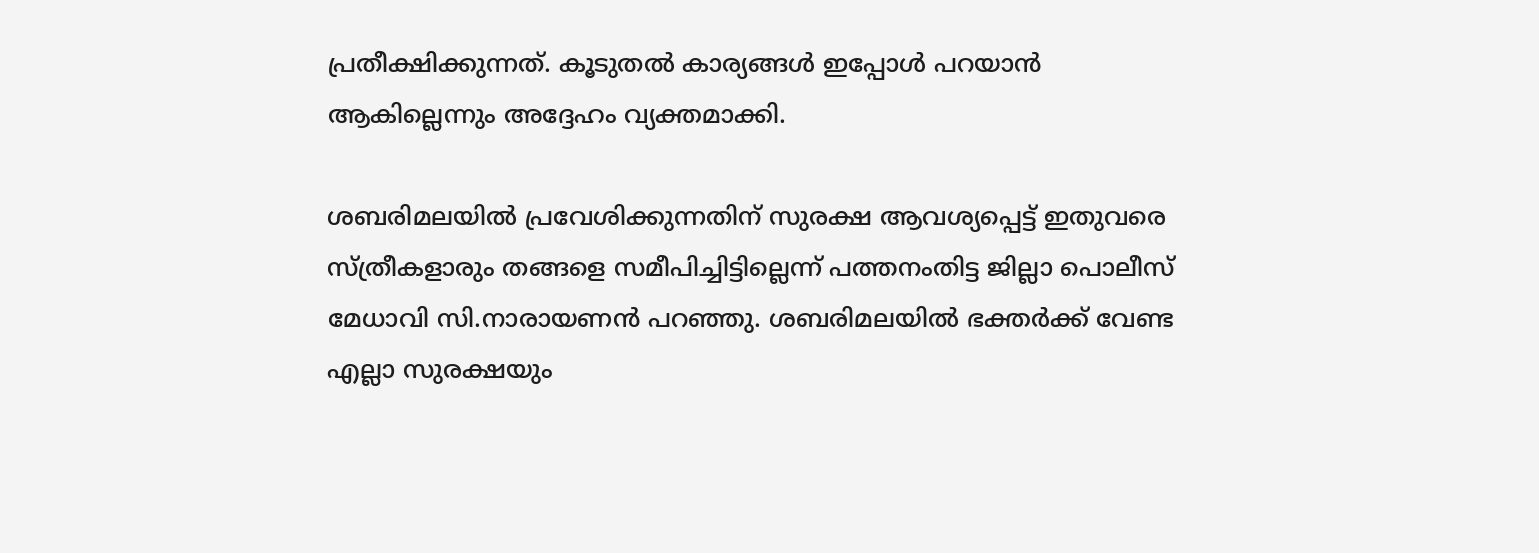പ്രതീക്ഷിക്കുന്നത്. കൂടുതല്‍ കാര്യങ്ങള്‍ ഇപ്പോള്‍ പറയാന്‍ ആകില്ലെന്നും അദ്ദേഹം വ്യക്തമാക്കി.

ശബരിമലയില്‍ പ്രവേശിക്കുന്നതിന് സുരക്ഷ ആവശ്യപ്പെട്ട് ഇതുവരെ സ്ത്രീകളാരും തങ്ങളെ സമീപിച്ചിട്ടില്ലെന്ന് പത്തനംതിട്ട ജില്ലാ പൊലീസ് മേധാവി സി.നാരായണന്‍ പറഞ്ഞു. ശബരിമലയില്‍ ഭക്തര്‍ക്ക് വേണ്ട എല്ലാ സുരക്ഷയും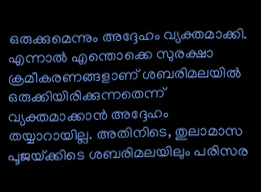ഒരുക്കുമെന്നും അദ്ദേഹം വ്യക്തമാക്കി. എന്നാല്‍ എന്തൊക്കെ സുരക്ഷാ ക്രമീകരണങ്ങളാണ് ശബരിമലയില്‍ ഒരുക്കിയിരിക്കുന്നതെന്ന് വ്യക്തമാക്കാന്‍ അദ്ദേഹം തയ്യാറായില്ല. അതിനിടെ, തുലാമാസ പൂജയ്‌ക്കിടെ ശബരിമലയിലും പരിസര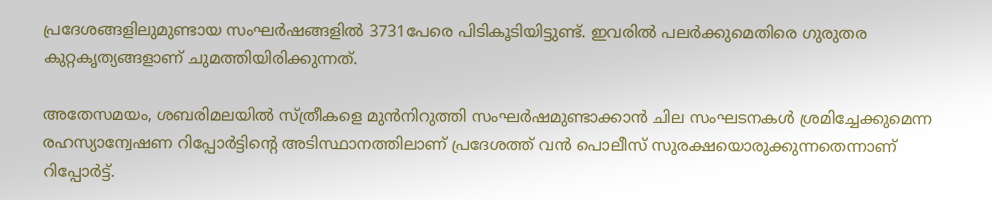പ്രദേശങ്ങളിലുമുണ്ടായ സംഘര്‍ഷങ്ങളില്‍ 3731പേരെ പിടികൂടിയിട്ടുണ്ട്. ഇവരില്‍ പലര്‍ക്കുമെതിരെ ഗുരുതര കുറ്റകൃത്യങ്ങളാണ് ചുമത്തിയിരിക്കുന്നത്.

അതേസമയം, ശബരിമലയില്‍ സ്ത്രീകളെ മുന്‍നിറുത്തി സംഘര്‍ഷമുണ്ടാക്കാന്‍ ചില സംഘടനകള്‍ ശ്രമിച്ചേക്കുമെന്ന രഹസ്യാന്വേഷണ റിപ്പോര്‍ട്ടിന്റെ അടിസ്ഥാനത്തിലാണ് പ്രദേശത്ത് വന്‍ പൊലീസ് സുരക്ഷയൊരുക്കുന്നതെന്നാണ് റിപ്പോര്‍ട്ട്.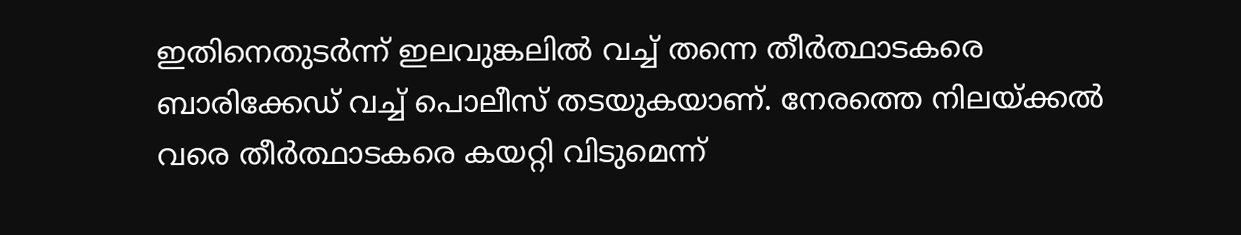ഇതിനെതുടര്‍ന്ന് ഇലവുങ്കലില്‍ വച്ച്‌ തന്നെ തീര്‍ത്ഥാടകരെ ബാരിക്കേഡ് വച്ച്‌ പൊലീസ് തടയുകയാണ്. നേരത്തെ നിലയ്‌ക്കല്‍ വരെ തീര്‍ത്ഥാടകരെ കയറ്റി വിടുമെന്ന്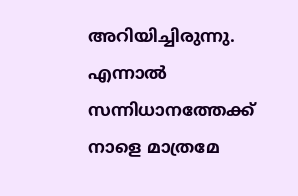അറിയിച്ചിരുന്നു. എന്നാല്‍ സന്നിധാനത്തേക്ക് നാളെ മാത്രമേ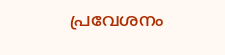പ്രവേശനം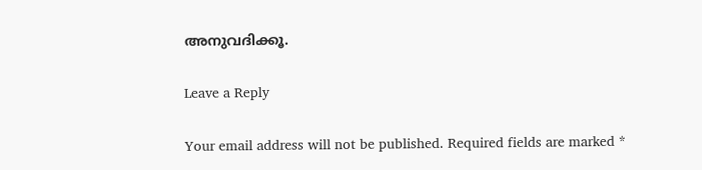അനുവദിക്കൂ.

Leave a Reply

Your email address will not be published. Required fields are marked *